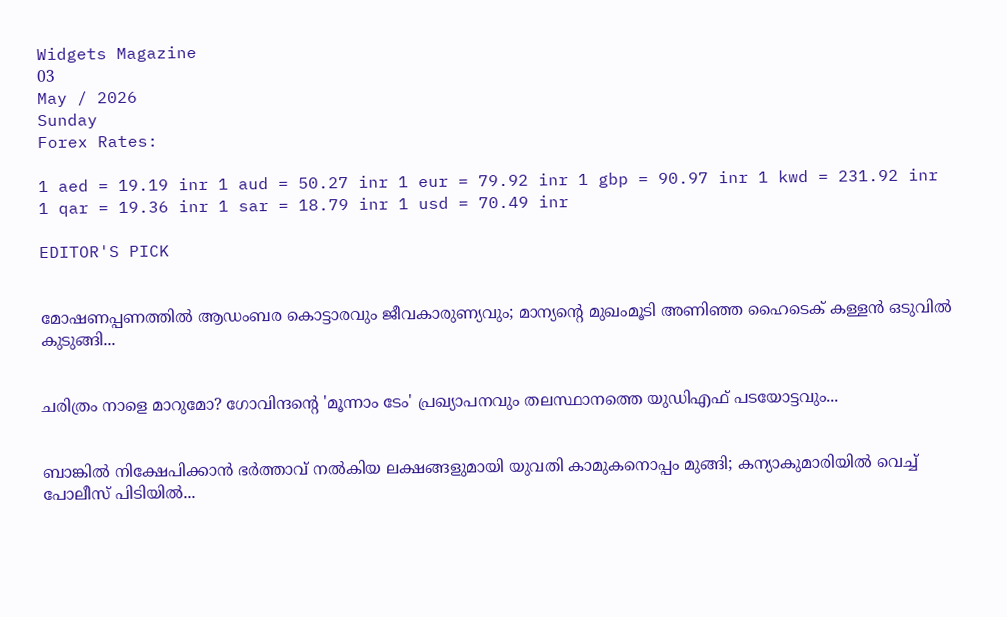Widgets Magazine
03
May / 2026
Sunday
Forex Rates:

1 aed = 19.19 inr 1 aud = 50.27 inr 1 eur = 79.92 inr 1 gbp = 90.97 inr 1 kwd = 231.92 inr 1 qar = 19.36 inr 1 sar = 18.79 inr 1 usd = 70.49 inr

EDITOR'S PICK


മോഷണപ്പണത്തിൽ ആഡംബര കൊട്ടാരവും ജീവകാരുണ്യവും; മാന്യന്റെ മുഖംമൂടി അണിഞ്ഞ ഹൈടെക് കള്ളൻ ഒടുവിൽ കുടുങ്ങി...


ചരിത്രം നാളെ മാറുമോ? ഗോവിന്ദന്റെ 'മൂന്നാം ടേം' പ്രഖ്യാപനവും തലസ്ഥാനത്തെ യുഡിഎഫ് പടയോട്ടവും...


ബാങ്കിൽ നിക്ഷേപിക്കാൻ ഭർത്താവ് നൽകിയ ലക്ഷങ്ങളുമായി യുവതി കാമുകനൊപ്പം മുങ്ങി; കന്യാകുമാരിയിൽ വെച്ച് പോലീസ് പിടിയിൽ...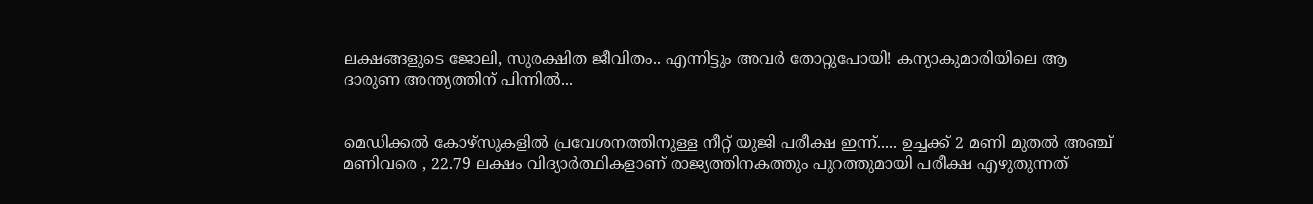ലക്ഷങ്ങളുടെ ജോലി, സുരക്ഷിത ജീവിതം.. എന്നിട്ടും അവർ തോറ്റുപോയി! കന്യാകുമാരിയിലെ ആ ദാരുണ അന്ത്യത്തിന് പിന്നിൽ...


മെഡിക്കല്‍ കോഴ്‌സുകളില്‍ പ്രവേശനത്തിനുള്ള നീറ്റ് യുജി പരീക്ഷ ഇന്ന്..... ഉച്ചക്ക് 2 മണി മുതല്‍ അഞ്ച് മണിവരെ , 22.79 ലക്ഷം വിദ്യാര്‍ത്ഥികളാണ് രാജ്യത്തിനകത്തും പുറത്തുമായി പരീക്ഷ എഴുതുന്നത്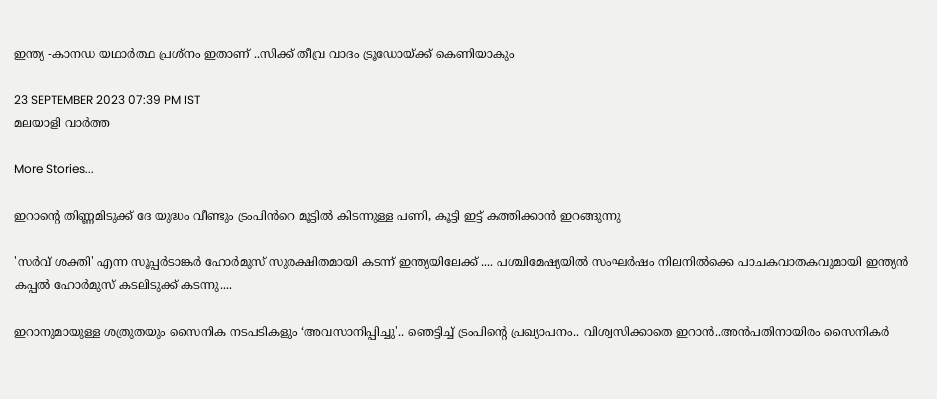ഇന്ത്യ -കാനഡ യഥാർത്ഥ പ്രശ്നം ഇതാണ് ..സിക്ക് തീവ്ര വാദം ട്രൂഡോയ്ക്ക് കെണിയാകും

23 SEPTEMBER 2023 07:39 PM IST
മലയാളി വാര്‍ത്ത

More Stories...

ഇറാന്റെ തിണ്ണമിടുക്ക് ദേ യുദ്ധം വീണ്ടും ട്രംപിൻറെ മൂട്ടിൽ കിടന്നുള്ള പണി, കൂട്ടി ഇട്ട് കത്തിക്കാൻ ഇറങ്ങുന്നു

'സർവ് ശക്തി' എന്ന സൂപ്പർടാങ്കർ ഹോർമുസ് സുരക്ഷിതമായി കടന്ന് ഇന്ത്യയിലേക്ക് .... പശ്ചിമേഷ്യയിൽ സംഘർഷം നിലനിൽക്കെ പാചകവാതകവുമായി ഇന്ത്യൻ കപ്പൽ ഹോർമുസ് കടലിടുക്ക് കടന്നു....

ഇറാനുമായുള്ള ശത്രുതയും സൈനിക നടപടികളും ‘അവസാനിപ്പിച്ചു'.. ഞെട്ടിച്ച് ട്രംപിന്‍റെ പ്രഖ്യാപനം.. വിശ്വസിക്കാതെ ഇറാൻ..അൻപതിനായിരം സൈനികർ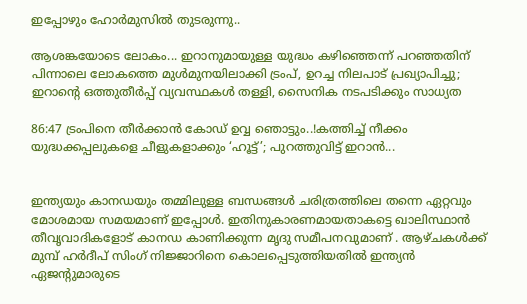ഇപ്പോഴും ഹോർമുസിൽ തുടരുന്നു..

ആശങ്കയോടെ ലോകം... ഇറാനുമായുള്ള യുദ്ധം കഴിഞ്ഞെന്ന് പറഞ്ഞതിന് പിന്നാലെ ലോകത്തെ മുൾമുനയിലാക്കി ട്രംപ്, ഉറച്ച നിലപാട് പ്രഖ്യാപിച്ചു; ഇറാന്‍റെ ഒത്തുതീർപ്പ് വ്യവസ്ഥകൾ തള്ളി, സൈനിക നടപടിക്കും സാധ്യത

86:47 ട്രംപിനെ തീർക്കാൻ കോഡ് ഉവ്വ ഞൊട്ടും..!കത്തിച്ച് നീക്കം യുദ്ധക്കപ്പലുകളെ ചീളുകളാക്കും ‘ഹൂട്ട്’; പുറത്തുവിട്ട് ഇറാന്‍...


ഇന്ത്യയും കാനഡയും തമ്മിലുള്ള ബന്ധങ്ങൾ ചരിത്രത്തിലെ തന്നെ ഏറ്റവും മോശമായ സമയമാണ് ഇപ്പോൾ. ഇതിനുകാരണമായതാകട്ടെ ഖാലിസ്ഥാൻ തീവൃവാദികളോട് കാനഡ കാണിക്കുന്ന മൃദു സമീപനവുമാണ് . ആഴ്‌ചകൾക്ക് മുമ്പ് ഹർദീപ് സിംഗ് നിജ്ജാറിനെ കൊലപ്പെടുത്തിയതിൽ ഇന്ത്യൻ ഏജന്റുമാരുടെ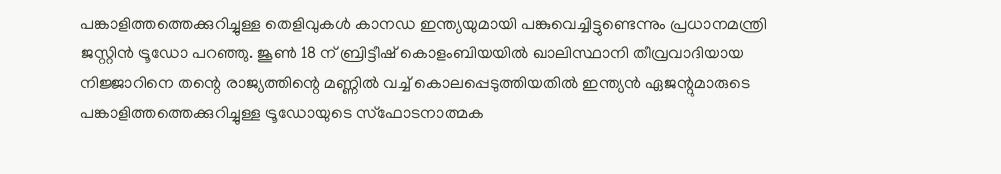പങ്കാളിത്തത്തെക്കുറിച്ചുള്ള തെളിവുകൾ കാനഡ ഇന്ത്യയുമായി പങ്കുവെച്ചിട്ടുണ്ടെന്നും പ്രധാനമന്ത്രി ജസ്റ്റിൻ ട്രൂഡോ പറഞ്ഞു. ജൂൺ 18 ന് ബ്രിട്ടീഷ് കൊളംബിയയിൽ ഖാലിസ്ഥാനി തീവ്രവാദിയായ നിജ്ജാറിനെ തന്റെ രാജ്യത്തിന്റെ മണ്ണിൽ വച്ച് കൊലപ്പെടുത്തിയതിൽ ഇന്ത്യൻ ഏജന്റുമാരുടെ പങ്കാളിത്തത്തെക്കുറിച്ചുള്ള ട്രൂഡോയുടെ സ്ഫോടനാത്മക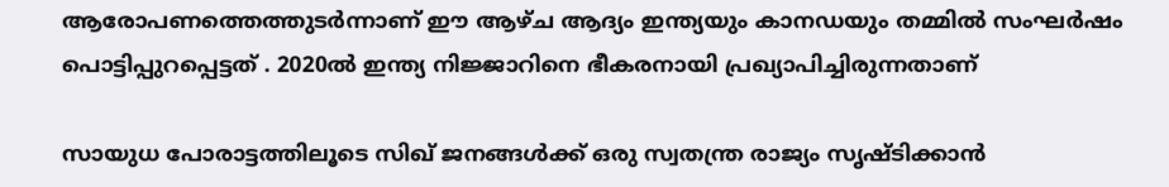ആരോപണത്തെത്തുടർന്നാണ് ഈ ആഴ്ച ആദ്യം ഇന്ത്യയും കാനഡയും തമ്മിൽ സംഘർഷം പൊട്ടിപ്പുറപ്പെട്ടത് . 2020ൽ ഇന്ത്യ നിജ്ജാറിനെ ഭീകരനായി പ്രഖ്യാപിച്ചിരുന്നതാണ്

സായുധ പോരാട്ടത്തിലൂടെ സിഖ് ജനങ്ങൾക്ക് ഒരു സ്വതന്ത്ര രാജ്യം സൃഷ്ടിക്കാൻ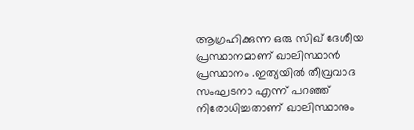ആഗ്രഹിക്കുന്ന ഒരു സിഖ് ദേശീയ പ്രസ്ഥാനമാണ് ഖാലിസ്ഥാൻ പ്രസ്ഥാനം .ഇത്യയിൽ തീവ്രവാദ സംഘടനാ എന്ന് പറഞ്ഞ് നിരോധിച്ചതാണ് ഖാലിസ്ഥാനും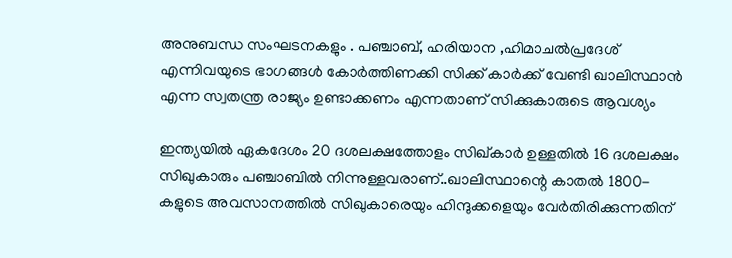അനുബന്ധ സംഘടനകളും . പഞ്ചാബ്, ഹരിയാന ,ഹിമാചൽപ്രദേശ് എന്നിവയുടെ ഭാഗങ്ങൾ കോർത്തിണക്കി സിക്ക് കാർക്ക് വേണ്ടി ഖാലിസ്ഥാൻ എന്ന സ്വതന്ത്ര രാജ്യം ഉണ്ടാക്കണം എന്നതാണ് സിക്കുകാരുടെ ആവശ്യം

ഇന്ത്യയിൽ ഏകദേശം 20 ദശലക്ഷത്തോളം സിഖ്കാർ ഉള്ളതിൽ 16 ദശലക്ഷം സിഖുകാരും പഞ്ചാബിൽ നിന്നുള്ളവരാണ്..ഖാലിസ്ഥാന്റെ കാതൽ 1800-കളുടെ അവസാനത്തിൽ സിഖുകാരെയും ഹിന്ദുക്കളെയും വേർതിരിക്കുന്നതിന്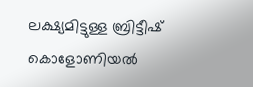ലക്ഷ്യമിട്ടുള്ള ബ്രിട്ടീഷ് കൊളോണിയൽ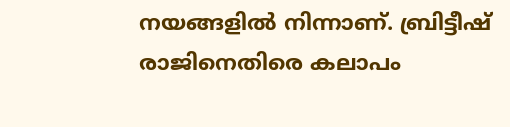നയങ്ങളിൽ നിന്നാണ്. ബ്രിട്ടീഷ് രാജിനെതിരെ കലാപം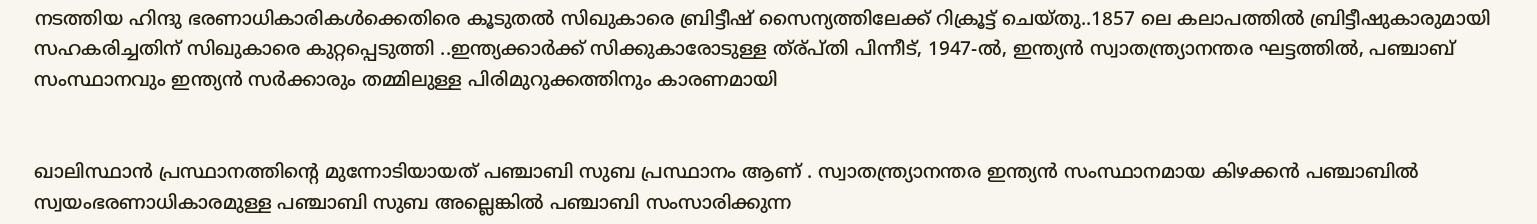നടത്തിയ ഹിന്ദു ഭരണാധികാരികൾക്കെതിരെ കൂടുതൽ സിഖുകാരെ ബ്രിട്ടീഷ് സൈന്യത്തിലേക്ക് റിക്രൂട്ട് ചെയ്തു..1857 ലെ കലാപത്തിൽ ബ്രിട്ടീഷുകാരുമായി സഹകരിച്ചതിന് സിഖുകാരെ കുറ്റപ്പെടുത്തി ..ഇന്ത്യക്കാർക്ക് സിക്കുകാരോടുള്ള ത്ര്പ്തി പിന്നീട്, 1947-ൽ, ഇന്ത്യൻ സ്വാതന്ത്ര്യാനന്തര ഘട്ടത്തിൽ, പഞ്ചാബ് സംസ്ഥാനവും ഇന്ത്യൻ സർക്കാരും തമ്മിലുള്ള പിരിമുറുക്കത്തിനും കാരണമായി


ഖാലിസ്ഥാൻ പ്രസ്ഥാനത്തിന്റെ മുന്നോടിയായത് പഞ്ചാബി സുബ പ്രസ്ഥാനം ആണ് . സ്വാതന്ത്ര്യാനന്തര ഇന്ത്യൻ സംസ്ഥാനമായ കിഴക്കൻ പഞ്ചാബിൽ സ്വയംഭരണാധികാരമുള്ള പഞ്ചാബി സുബ അല്ലെങ്കിൽ പഞ്ചാബി സംസാരിക്കുന്ന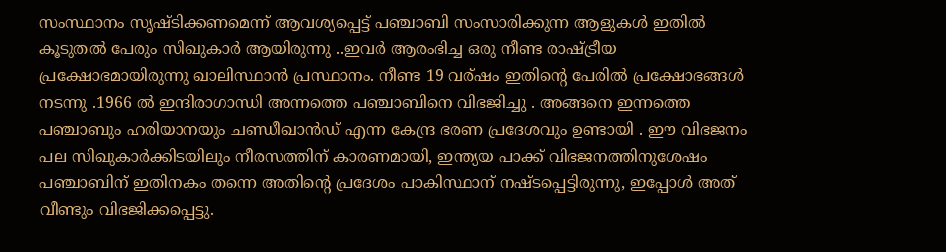സംസ്ഥാനം സൃഷ്ടിക്കണമെന്ന് ആവശ്യപ്പെട്ട് പഞ്ചാബി സംസാരിക്കുന്ന ആളുകൾ ഇതിൽ കൂടുതൽ പേരും സിഖുകാർ ആയിരുന്നു ..ഇവർ ആരംഭിച്ച ഒരു നീണ്ട രാഷ്ട്രീയ പ്രക്ഷോഭമായിരുന്നു ഖാലിസ്ഥാൻ പ്രസ്ഥാനം. നീണ്ട 19 വര്ഷം ഇതിന്റെ പേരിൽ പ്രക്ഷോഭങ്ങൾ നടന്നു .1966 ൽ ഇന്ദിരാഗാന്ധി അന്നത്തെ പഞ്ചാബിനെ വിഭജിച്ചു . അങ്ങനെ ഇന്നത്തെ പഞ്ചാബും ഹരിയാനയും ചണ്ഡീഖാൻഡ് എന്ന കേന്ദ്ര ഭരണ പ്രദേശവും ഉണ്ടായി . ഈ വിഭജനം പല സിഖുകാർക്കിടയിലും നീരസത്തിന് കാരണമായി, ഇന്ത്യയ പാക്ക് വിഭജനത്തിനുശേഷം പഞ്ചാബിന് ഇതിനകം തന്നെ അതിന്റെ പ്രദേശം പാകിസ്ഥാന് നഷ്ടപ്പെട്ടിരുന്നു, ഇപ്പോൾ അത് വീണ്ടും വിഭജിക്കപ്പെട്ടു.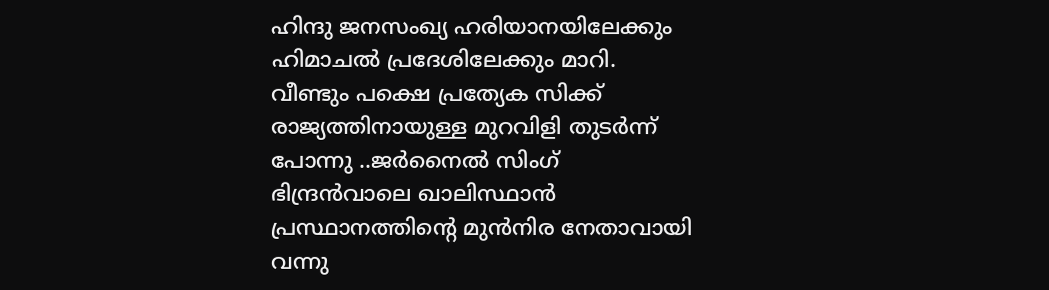ഹിന്ദു ജനസംഖ്യ ഹരിയാനയിലേക്കും ഹിമാചൽ പ്രദേശിലേക്കും മാറി.
വീണ്ടും പക്ഷെ പ്രത്യേക സിക്ക് രാജ്യത്തിനായുള്ള മുറവിളി തുടർന്ന് പോന്നു ..ജർനൈൽ സിംഗ് ഭിന്ദ്രൻവാലെ ഖാലിസ്ഥാൻ പ്രസ്ഥാനത്തിന്റെ മുൻനിര നേതാവായി വന്നു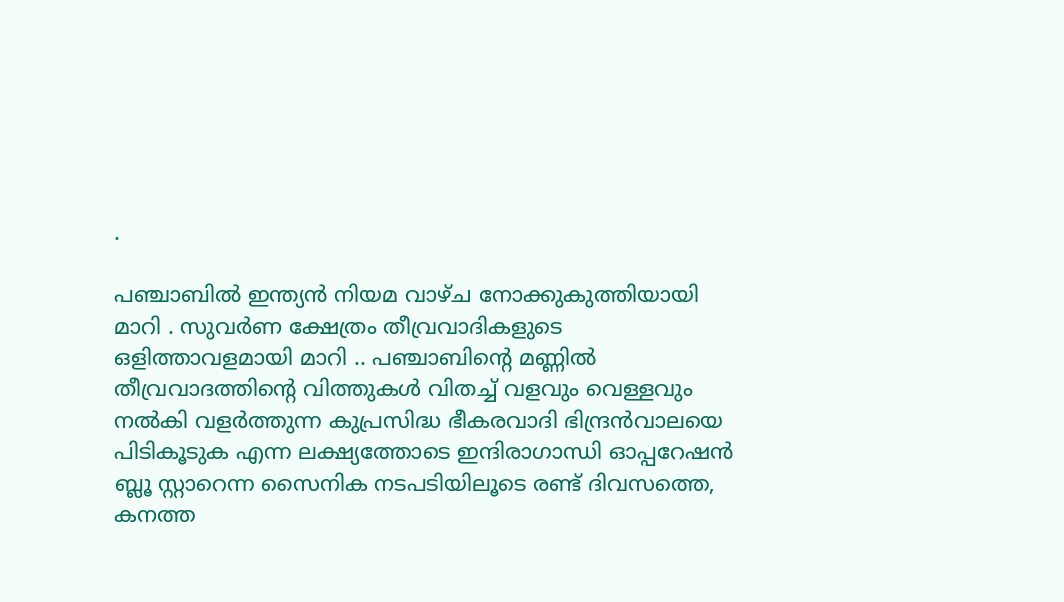.

പഞ്ചാബിൽ ഇന്ത്യൻ നിയമ വാഴ്ച നോക്കുകുത്തിയായി മാറി . സുവർണ ക്ഷേത്രം തീവ്രവാദികളുടെ ഒളിത്താവളമായി മാറി .. പഞ്ചാബിന്റെ മണ്ണിൽ തീവ്രവാദത്തിന്റെ വിത്തുകൾ വിതച്ച് വളവും വെള്ളവും നൽകി വളർത്തുന്ന കുപ്രസിദ്ധ ഭീകരവാദി ഭിന്ദ്രൻവാലയെ പിടികൂടുക എന്ന ലക്ഷ്യത്തോടെ ഇന്ദിരാഗാന്ധി ഓപ്പറേഷൻ ബ്ലൂ സ്റ്റാറെന്ന സൈനിക നടപടിയിലൂടെ രണ്ട് ദിവസത്തെ, കനത്ത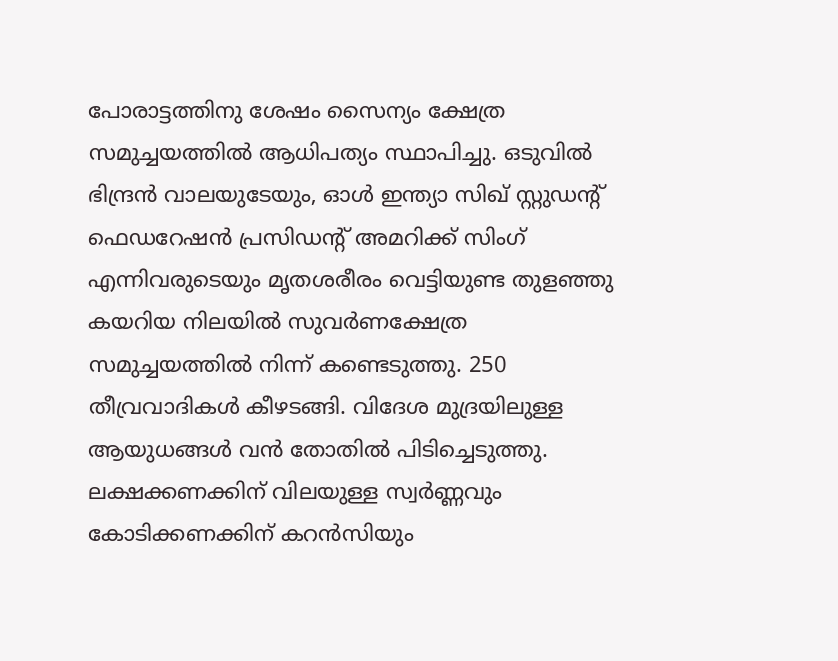പോരാട്ടത്തിനു ശേഷം സൈന്യം ക്ഷേത്ര സമുച്ചയത്തിൽ ആധിപത്യം സ്ഥാപിച്ചു. ഒടുവിൽ ഭിന്ദ്രൻ വാലയുടേയും, ഓൾ ഇന്ത്യാ സിഖ് സ്റ്റുഡന്റ് ഫെഡറേഷൻ പ്രസിഡന്റ് അമറിക്ക് സിംഗ് എന്നിവരുടെയും മൃതശരീരം വെട്ടിയുണ്ട തുളഞ്ഞു കയറിയ നിലയിൽ സുവർണക്ഷേത്ര സമുച്ചയത്തിൽ നിന്ന് കണ്ടെടുത്തു. 250 തീവ്രവാദികൾ കീഴടങ്ങി. വിദേശ മുദ്രയിലുള്ള ആയുധങ്ങൾ വൻ തോതിൽ പിടിച്ചെടുത്തു. ലക്ഷക്കണക്കിന് വിലയുള്ള സ്വർണ്ണവും കോടിക്കണക്കിന് കറൻസിയും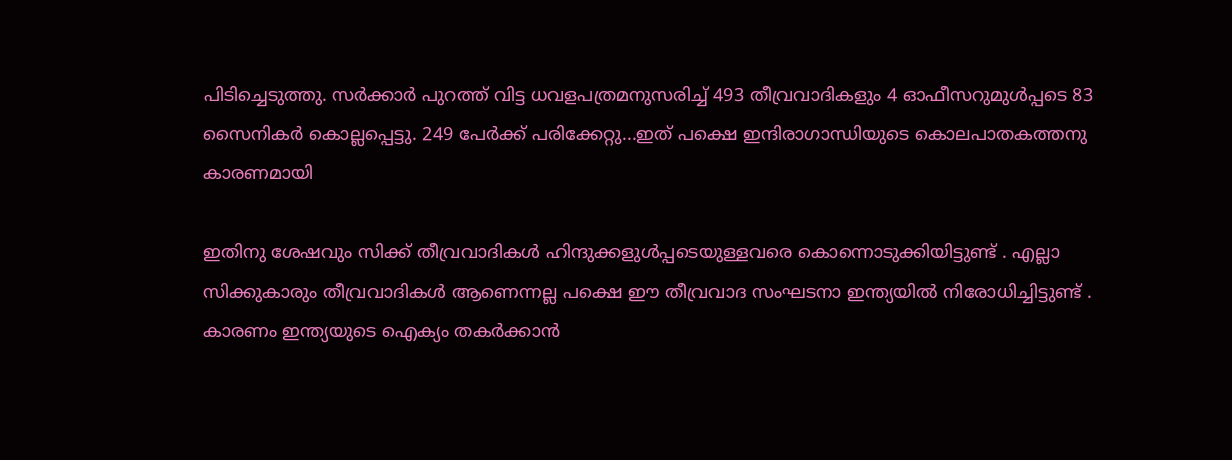പിടിച്ചെടുത്തു. സർക്കാർ പുറത്ത് വിട്ട ധവളപത്രമനുസരിച്ച് 493 തീവ്രവാദികളും 4 ഓഫീസറുമുൾപ്പടെ 83 സൈനികർ കൊല്ലപ്പെട്ടു. 249 പേർക്ക് പരിക്കേറ്റു...ഇത് പക്ഷെ ഇന്ദിരാഗാന്ധിയുടെ കൊലപാതകത്തനു കാരണമായി

ഇതിനു ശേഷവും സിക്ക് തീവ്രവാദികൾ ഹിന്ദുക്കളുൾപ്പടെയുള്ളവരെ കൊന്നൊടുക്കിയിട്ടുണ്ട് . എല്ലാ സിക്കുകാരും തീവ്രവാദികൾ ആണെന്നല്ല പക്ഷെ ഈ തീവ്രവാദ സംഘടനാ ഇന്ത്യയിൽ നിരോധിച്ചിട്ടുണ്ട് . കാരണം ഇന്ത്യയുടെ ഐക്യം തകർക്കാൻ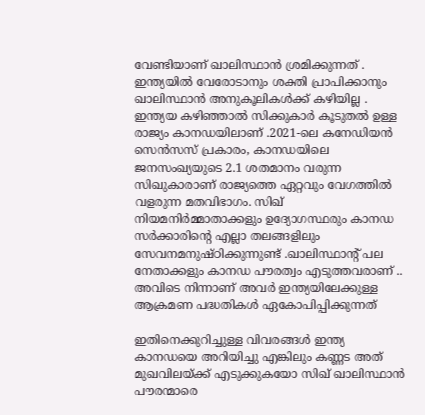വേണ്ടിയാണ് ഖാലിസ്ഥാൻ ശ്രമിക്കുന്നത് . ഇന്ത്യയിൽ വേരോടാനും ശക്തി പ്രാപിക്കാനും ഖാലിസ്ഥാൻ അനുകൂലികൾക്ക് കഴിയില്ല . ഇന്ത്യയ കഴിഞ്ഞാൽ സിക്കുകാർ കൂടുതൽ ഉള്ള രാജ്യം കാനഡയിലാണ് .2021-ലെ കനേഡിയൻ സെൻസസ് പ്രകാരം, കാനഡയിലെ ജനസംഖ്യയുടെ 2.1 ശതമാനം വരുന്ന സിഖുകാരാണ് രാജ്യത്തെ ഏറ്റവും വേഗത്തിൽ വളരുന്ന മതവിഭാഗം. സിഖ് നിയമനിർമ്മാതാക്കളും ഉദ്യോഗസ്ഥരും കാനഡ സർക്കാരിന്റെ എല്ലാ തലങ്ങളിലും സേവനമനുഷ്ഠിക്കുന്നുണ്ട് .ഖാലിസ്ഥാന്റ് പല നേതാക്കളും കാനഡ പൗരത്വം എടുത്തവരാണ് .. അവിടെ നിന്നാണ് അവർ ഇന്ത്യയിലേക്കുള്ള ആക്രമണ പദ്ധതികൾ ഏകോപിപ്പിക്കുന്നത്

ഇതിനെക്കുറിച്ചുള്ള വിവരങ്ങൾ ഇന്ത്യ കാനഡയെ അറിയിച്ചു എങ്കിലും കണ്ണട അത് മുഖവിലയ്ക്ക് എടുക്കുകയോ സിഖ് ഖാലിസ്ഥാൻ പൗരന്മാരെ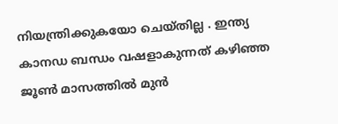നിയന്ത്രിക്കുകയോ ചെയ്തില്ല . ഇന്ത്യ കാനഡ ബന്ധം വഷളാകുന്നത് കഴിഞ്ഞ ജൂൺ മാസത്തിൽ മുൻ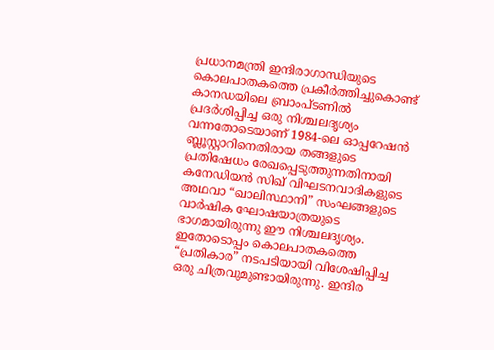പ്രധാനമന്ത്രി ഇന്ദിരാഗാന്ധിയുടെ കൊലപാതകത്തെ പ്രകീർത്തിച്ചുകൊണ്ട് കാനഡയിലെ ബ്രാംപ്ടണിൽ പ്രദർശിപ്പിച്ച ഒരു നിശ്ചലദൃശ്യം വന്നതോടെയാണ് 1984-ലെ ഓപ്പറേഷൻ ബ്ലൂസ്റ്റാറിനെതിരായ തങ്ങളുടെ പ്രതിഷേധം രേഖപ്പെടുത്തുന്നതിനായി കനേഡിയൻ സിഖ് വിഘടനവാദികളുടെ അഥവാ “ഖാലിസ്ഥാനി” സംഘങ്ങളുടെ വാർഷിക ഘോഷയാത്രയുടെ ഭാഗമായിരുന്നു ഈ നിശ്ചലദൃശ്യം. ഇതോടൊപ്പം കൊലപാതകത്തെ “പ്രതികാര” നടപടിയായി വിശേഷിപ്പിച്ച ഒരു ചിത്രവുമുണ്ടായിരുന്നു. ഇന്ദിര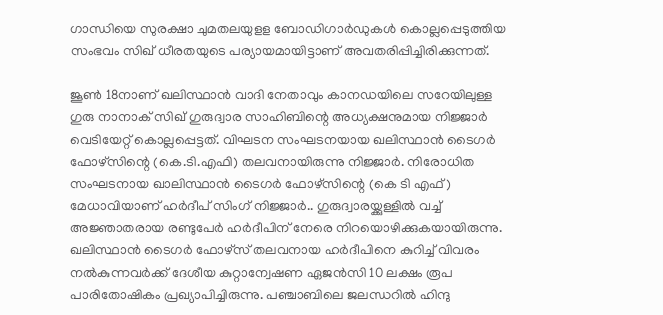ഗാന്ധിയെ സുരക്ഷാ ചുമതലയുളള ബോഡിഗാര്‍ഡുകള്‍ കൊല്ലപ്പെടുത്തിയ സംഭവം സിഖ് ധീരതയുടെ പര്യായമായിട്ടാണ് അവതരിപ്പിച്ചിരിക്കുന്നത്.

ജൂൺ 18നാണ് ഖലിസ്ഥാൻ വാദി നേതാവും കാനഡയിലെ സറേയിലുള്ള ഗുരു നാനാക് സിഖ് ഗുരുദ്വാര സാഹിബിന്റെ അധ്യക്ഷനുമായ നിജ്ജാർ വെടിയേറ്റ് കൊല്ലപ്പെട്ടത്. വിഘടന സംഘടനയായ ഖലിസ്ഥാൻ ടൈഗർ ഫോഴ്സിന്റെ (കെ.ടി.എഫി) തലവനായിരുന്നു നിജ്ജാർ. നിരോധിത സംഘടനായ ഖാലിസ്ഥാൻ ടൈഗർ ഫോഴ്‌സിന്റെ (കെ ടി എഫ്) മേധാവിയാണ് ഹർദീപ് സിംഗ് നിജ്ജാർ.. ഗുരുദ്വാരയ്ക്കുള്ളില്‍ വച്ച് അജ്ഞാതരായ രണ്ടുപേര്‍ ഹര്‍ദീപിന് നേരെ നിറയൊഴിക്കുകയായിരുന്നു. ഖലിസ്ഥാന്‍ ടൈഗര്‍ ഫോഴ്സ് തലവനായ ഹര്‍ദീപിനെ കുറിച്ച് വിവരം നല്‍കുന്നവര്‍ക്ക് ദേശീയ കുറ്റാന്വേഷണ ഏജന്‍സി 10 ലക്ഷം രൂപ പാരിതോഷികം പ്രഖ്യാപിച്ചിരുന്നു. പഞ്ചാബിലെ ജലന്ധറില്‍ ഹിന്ദു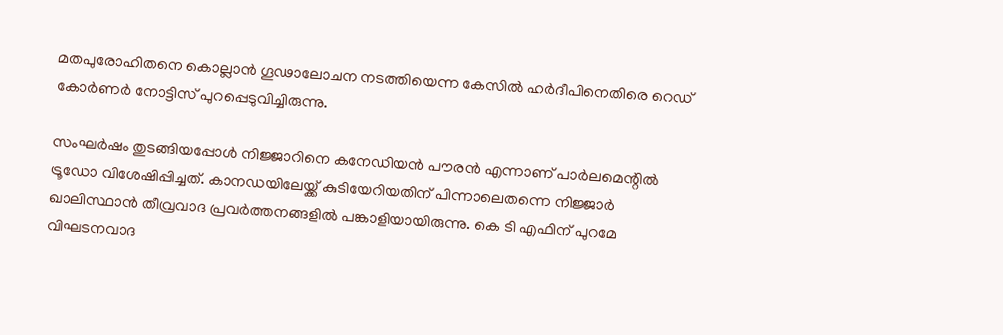മതപുരോഹിതനെ കൊല്ലാന്‍ ഗൂഢാലോചന നടത്തിയെന്ന കേസില്‍ ഹര്‍ദീപിനെതിരെ റെഡ് കോര്‍ണര്‍ നോട്ടിസ് പുറപ്പെടുവിച്ചിരുന്നു.

സംഘർഷം തുടങ്ങിയപ്പോൾ നിജ്ജാറിനെ കനേഡിയൻ പൗരൻ എന്നാണ് പാ‌ർലമെന്റിൽ ട്രൂഡോ വിശേഷിപ്പിച്ചത്. കാനഡയിലേയ്ക്ക് കുടിയേറിയതിന് പിന്നാലെതന്നെ നിജ്ജാർ ഖാലിസ്ഥാൻ തീവ്രവാദ പ്രവർത്തനങ്ങളിൽ പങ്കാളിയായിരുന്നു. കെ ടി എഫിന് പുറമേ വിഘടനവാദ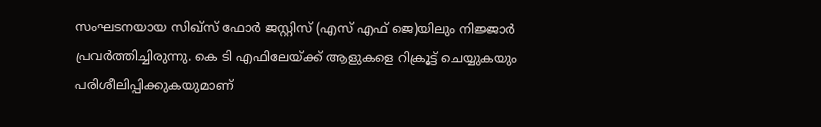സംഘടനയായ സിഖ്‌സ് ഫോർ ജസ്റ്റിസ് (എസ് എഫ് ജെ)യിലും നിജ്ജാർ പ്രവർത്തിച്ചിരുന്നു. കെ ടി എഫിലേയ്ക്ക് ആളുകളെ റിക്രൂട്ട് ചെയ്യുകയും പരിശീലിപ്പിക്കുകയുമാണ്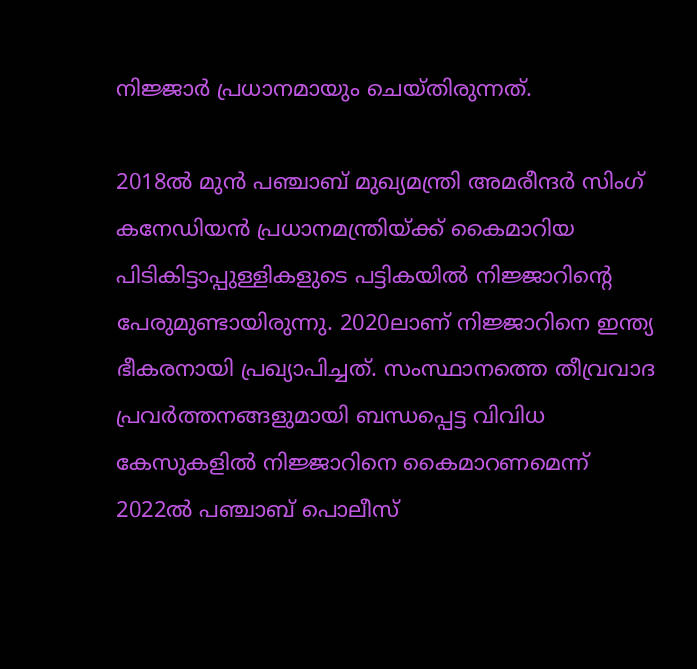നിജ്ജാർ പ്രധാനമായും ചെയ്തിരുന്നത്.

2018ൽ മുൻ പഞ്ചാബ് മുഖ്യമന്ത്രി അമരീന്ദർ സിംഗ് കനേഡിയൻ പ്രധാനമന്ത്രിയ്ക്ക് കൈമാറിയ പിടികിട്ടാപ്പുള്ളികളുടെ പട്ടികയിൽ നിജ്ജാറിന്റെ പേരുമുണ്ടായിരുന്നു. 2020ലാണ് നിജ്ജാറിനെ ഇന്ത്യ ഭീകരനായി പ്രഖ്യാപിച്ചത്. സംസ്ഥാനത്തെ തീവ്രവാദ പ്രവർത്തനങ്ങളുമായി ബന്ധപ്പെട്ട വിവിധ കേസുകളിൽ നിജ്ജാറിനെ കൈമാറണമെന്ന് 2022ൽ പഞ്ചാബ് പൊലീസ്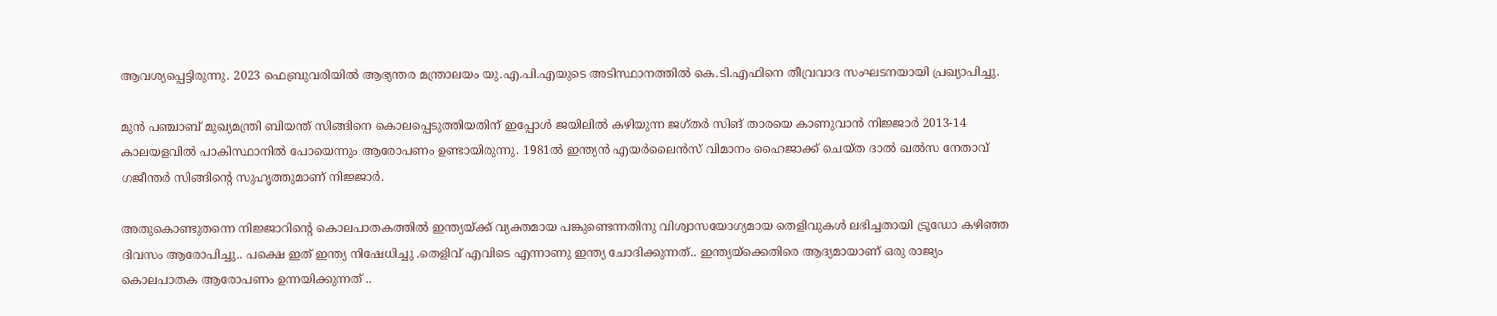ആവശ്യപ്പെട്ടിരുന്നു. 2023 ഫെബ്രുവരിയിൽ ആഭ്യന്തര മന്ത്രാലയം യു.എ.പി.എയുടെ അടിസ്ഥാനത്തിൽ കെ.ടി.എഫിനെ തീവ്രവാദ സംഘടനയായി പ്രഖ്യാപിച്ചു.

മുൻ പഞ്ചാബ് മുഖ്യമന്ത്രി ബിയന്ത് സിങ്ങിനെ കൊലപ്പെടുത്തിയതിന് ഇപ്പോൾ ജയിലിൽ കഴിയുന്ന ജഗ്തർ സിങ് താരയെ കാണുവാൻ നിജ്ജാർ 2013-14 കാലയളവിൽ പാകിസ്ഥാനിൽ പോയെന്നും ആരോപണം ഉണ്ടായിരുന്നു. 1981ൽ ഇന്ത്യൻ എയർലൈൻസ് വിമാനം ഹൈജാക്ക് ചെയ്ത ദാൽ ഖൽസ നേതാവ് ഗജീന്തർ സിങ്ങിന്റെ സുഹൃത്തുമാണ് നിജ്ജാർ.

അതുകൊണ്ടുതന്നെ നിജ്ജാറിന്റെ കൊലപാതകത്തിൽ ഇന്ത്യയ്ക്ക് വ്യക്തമായ പങ്കുണ്ടെന്നതിനു വിശ്വാസയോഗ്യമായ തെളിവുകൾ ലഭിച്ചതായി ട്രൂഡോ കഴിഞ്ഞ ദിവസം ആരോപിച്ചു.. പക്ഷെ ഇത് ഇന്ത്യ നിഷേധിച്ചു .തെളിവ് എവിടെ എന്നാണു ഇന്ത്യ ചോദിക്കുന്നത്.. ഇന്ത്യയ്‌ക്കെതിരെ ആദ്യമായാണ് ഒരു രാജ്യം കൊലപാതക ആരോപണം ഉന്നയിക്കുന്നത് ..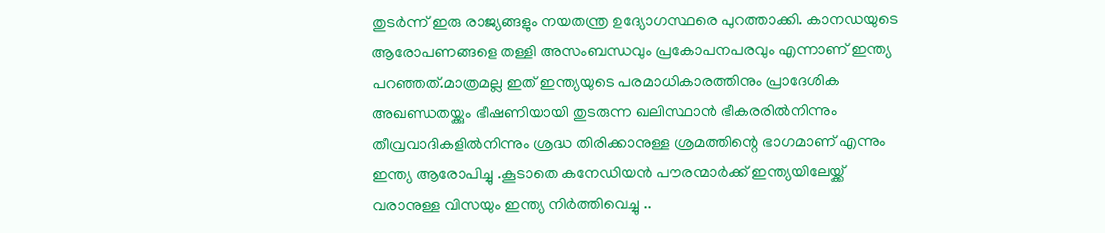തുടർന്ന് ഇരു രാജ്യങ്ങളും നയതന്ത്ര ഉദ്യോഗസ്ഥരെ പുറത്താക്കി. കാനഡയുടെ ആരോപണങ്ങളെ തള്ളി അസംബന്ധവും പ്രകോപനപരവും എന്നാണ് ഇന്ത്യ പറഞ്ഞത്‌.മാത്രമല്ല ഇത് ഇന്ത്യയുടെ പരമാധികാരത്തിനും പ്രാദേശിക അഖണ്ഡതയ്ക്കും ഭീഷണിയായി തുടരുന്ന ഖലിസ്ഥാൻ ഭീകരരിൽനിന്നും തീവ്രവാദികളിൽനിന്നും ശ്രദ്ധ തിരിക്കാനുള്ള ശ്രമത്തിന്റെ ഭാഗമാണ് എന്നും ഇന്ത്യ ആരോപിച്ചു .കൂടാതെ കനേഡിയൻ പൗരന്മാർക്ക് ഇന്ത്യയിലേയ്ക്ക് വരാനുള്ള വിസയും ഇന്ത്യ നിർത്തിവെച്ചു ..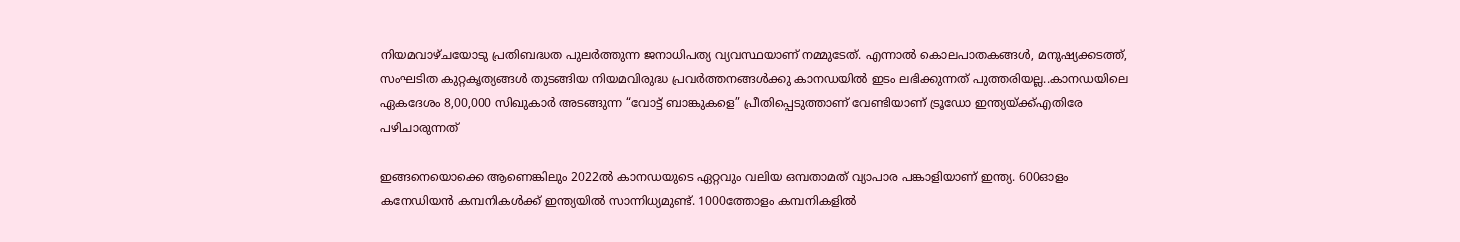നിയമവാഴ്ചയോടു പ്രതിബദ്ധത പുലർത്തുന്ന ജനാധിപത്യ വ്യവസ്ഥയാണ് നമ്മുടേത്. എന്നാൽ കൊലപാതകങ്ങൾ, മനുഷ്യക്കടത്ത്, സംഘടിത കുറ്റകൃത്യങ്ങൾ തുടങ്ങിയ നിയമവിരുദ്ധ പ്രവർത്തനങ്ങൾക്കു കാനഡയിൽ ഇടം ലഭിക്കുന്നത് പുത്തരിയല്ല..കാനഡയിലെ ഏകദേശം 8,00,000 സിഖുകാർ അടങ്ങുന്ന “വോട്ട് ബാങ്കുകളെ” പ്രീതിപ്പെടുത്താണ് വേണ്ടിയാണ് ട്രൂഡോ ഇന്ത്യയ്ക്ക്എതിരേ പഴിചാരുന്നത്

ഇങ്ങനെയൊക്കെ ആണെങ്കിലും 2022ല്‍ കാനഡയുടെ ഏറ്റവും വലിയ ഒമ്പതാമത് വ്യാപാര പങ്കാളിയാണ് ഇന്ത്യ. 600ഓളം കനേഡിയന്‍ കമ്പനികള്‍ക്ക് ഇന്ത്യയില്‍ സാന്നിധ്യമുണ്ട്. 1000ത്തോളം കമ്പനികളില്‍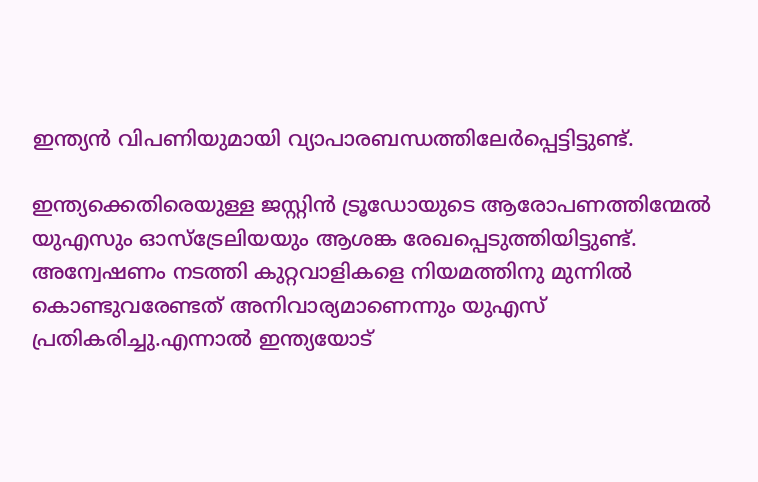ഇന്ത്യന്‍ വിപണിയുമായി വ്യാപാരബന്ധത്തിലേര്‍പ്പെട്ടിട്ടുണ്ട്.

ഇന്ത്യക്കെതിരെയുള്ള ജസ്റ്റിന്‍ ട്രൂഡോയുടെ ആരോപണത്തിന്മേല്‍ യുഎസും ഓസ്‌ട്രേലിയയും ആശങ്ക രേഖപ്പെടുത്തിയിട്ടുണ്ട്. അന്വേഷണം നടത്തി കുറ്റവാളികളെ നിയമത്തിനു മുന്നില്‍ കൊണ്ടുവരേണ്ടത് അനിവാര്യമാണെന്നും യുഎസ് പ്രതികരിച്ചു.എന്നാൽ ഇന്ത്യയോട്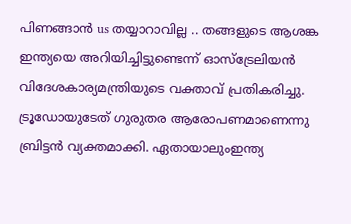പിണങ്ങാൻ us തയ്യാറാവില്ല .. തങ്ങളുടെ ആശങ്ക ഇന്ത്യയെ അറിയിച്ചിട്ടുണ്ടെന്ന് ഓസ്‌ട്രേലിയന്‍ വിദേശകാര്യമന്ത്രിയുടെ വക്താവ് പ്രതികരിച്ചു. ട്രൂഡോയുടേത് ഗുരുതര ആരോപണമാണെന്നു ബ്രിട്ടന്‍ വ്യക്തമാക്കി. ഏതായാലുംഇന്ത്യ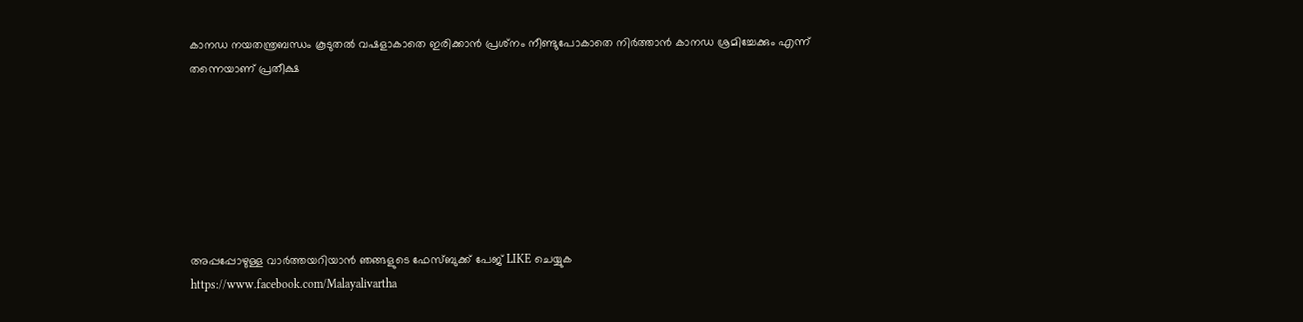കാനഡ നയതന്ത്രബന്ധം കൂടുതൽ വഷളാകാതെ ഇരിക്കാൻ പ്രശ്‌നം നീണ്ടുപോകാതെ നിര്‍ത്താന്‍ കാനഡ ശ്രമിച്ചേക്കും എന്ന് തന്നെയാണ് പ്രതീക്ഷ







അപ്പപ്പോഴുള്ള വാര്‍ത്തയറിയാന്‍ ഞങ്ങളുടെ ഫേസ്‌ബുക്ക്‌ പേജ് LIKE ചെയ്യുക
https://www.facebook.com/Malayalivartha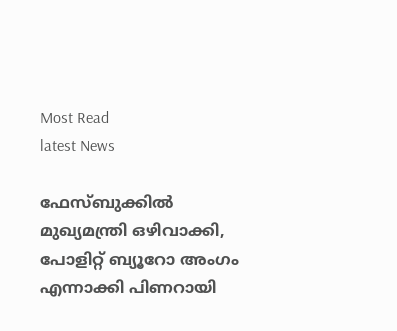Most Read
latest News

ഫേസ്ബുക്കിൽ മുഖ്യമന്ത്രി ഒഴിവാക്കി, പോളിറ്റ് ബ്യൂറോ അംഗം എന്നാക്കി പിണറായി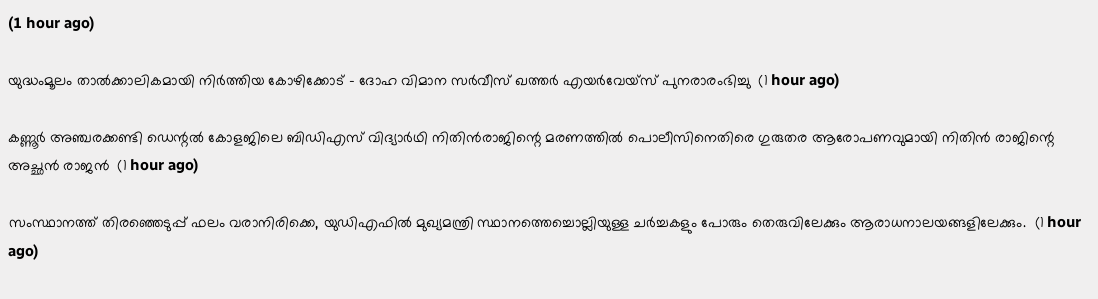(1 hour ago)

യുദ്ധംമൂലം താൽക്കാലികമായി നിർത്തിയ കോഴിക്കോട് – ദോഹ വിമാന സർവീസ് ഖത്തർ എയർവേയ്സ് പുനരാരംഭിച്ചു  (1 hour ago)

കണ്ണൂർ അഞ്ചരക്കണ്ടി ഡെന്റൽ കോളജിലെ ബിഡിഎസ് വിദ്യാർഥി നിതിൻരാജിന്റെ മരണത്തിൽ പൊലീസിനെതിരെ ഗുരുതര ആരോപണവുമായി നിതിൻ രാജിന്റെ അച്ഛൻ രാജൻ  (1 hour ago)

സംസ്ഥാനത്ത് തിരഞ്ഞെടുപ്പ് ഫലം വരാനിരിക്കെ, യുഡിഎഫിൽ മുഖ്യമന്ത്രി സ്ഥാനത്തെച്ചൊല്ലിയുള്ള ചർച്ചകളും പോരും തെരുവിലേക്കും ആരാധനാലയങ്ങളിലേക്കും.  (1 hour ago)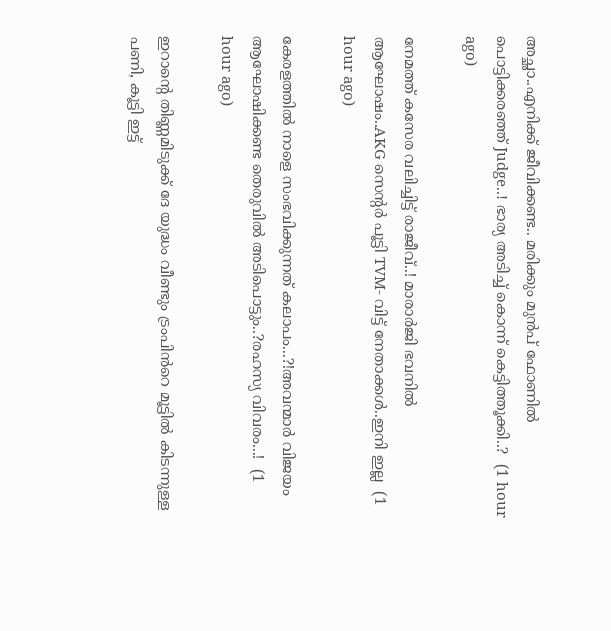അച്ഛാ..എനിക്ക് ജീവിക്കണ്ട.. മരിക്കും മുൻപ് ഫോണിൽ പൊട്ടിക്കരഞ്ഞ് Judge..! ഭാര്യ അടിച്ച് കൊന്ന് കെട്ടിത്തൂക്കി..?  (1 hour ago)

നേമത്ത് കസേര വലിച്ചിട്ട് രാജീവ്..! മാരാർജി ഭവനിൽ ആഘോഷം..AKG സെന്റർ പൂട്ടി TVM- വിട്ട് നേതാക്കൾ..ഇനി ഇല്ല  (1 hour ago)

കേരളത്തിൽ നാളെ സംഭവിക്കുന്നത് കലാപം...?!അവന്മാർ വിജയം ആഘോഷിക്കണ്ട തെരുവിൽ അടിപൊട്ടും..?രഹസ്യ വിവരം...!  (1 hour ago)

ഇറാന്റെ തിണ്ണമിടുക്ക് ദേ യുദ്ധം വീണ്ടും ട്രംപിൻറെ മൂട്ടിൽ കിടന്നുള്ള പണി, കൂട്ടി ഇട്ട്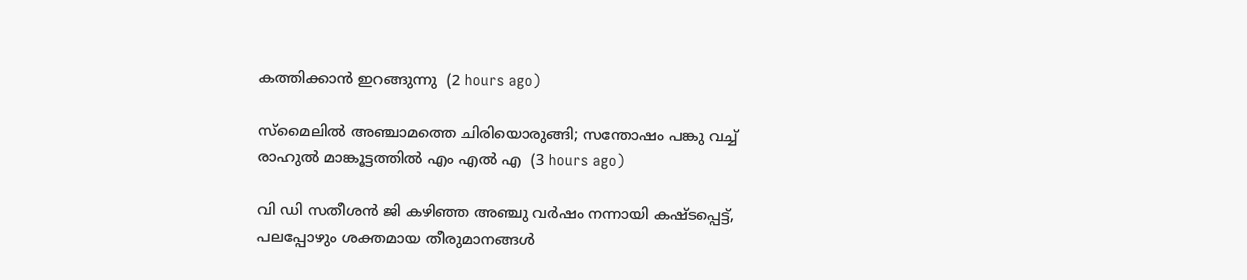കത്തിക്കാൻ ഇറങ്ങുന്നു  (2 hours ago)

സ്മൈലിൽ അഞ്ചാമത്തെ ചിരിയൊരുങ്ങി; സന്തോഷം പങ്കു വച്ച് രാഹുൽ മാങ്കൂട്ടത്തിൽ എം എൽ എ  (3 hours ago)

വി ഡി സതീശൻ ജി കഴിഞ്ഞ അഞ്ചു വർഷം നന്നായി കഷ്ടപ്പെട്ട്, പലപ്പോഴും ശക്തമായ തീരുമാനങ്ങൾ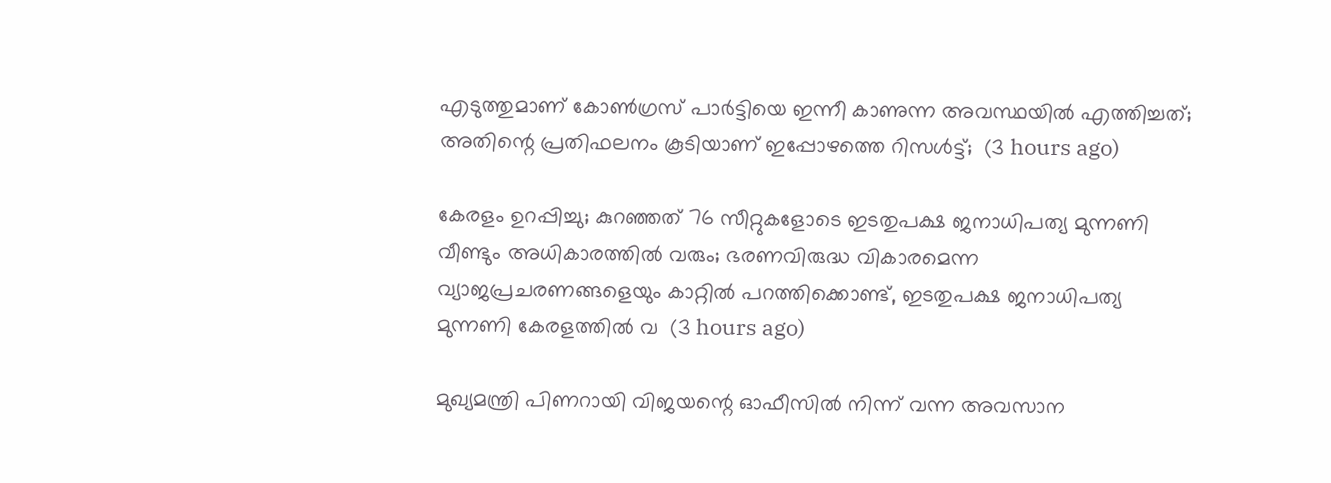എടുത്തുമാണ് കോൺഗ്രസ്‌ പാർട്ടിയെ ഇന്നീ കാണുന്ന അവസ്ഥയിൽ എത്തിച്ചത്; അതിന്റെ പ്രതിഫലനം കൂടിയാണ് ഇപ്പോഴത്തെ റിസൾട്ട്‌;  (3 hours ago)

കേരളം ഉറപ്പിച്ചു; കുറഞ്ഞത് 76 സീറ്റുകളോടെ ഇടതുപക്ഷ ജനാധിപത്യ മുന്നണി വീണ്ടും അധികാരത്തിൽ വരും; ഭരണവിരുദ്ധ വികാരമെന്ന വ്യാജപ്രചരണങ്ങളെയും കാറ്റിൽ പറത്തിക്കൊണ്ട്, ഇടതുപക്ഷ ജനാധിപത്യ മുന്നണി കേരളത്തിൽ വ  (3 hours ago)

മുഖ്യമന്ത്രി പിണറായി വിജയന്റെ ഓഫീസിൽ നിന്ന് വന്ന അവസാന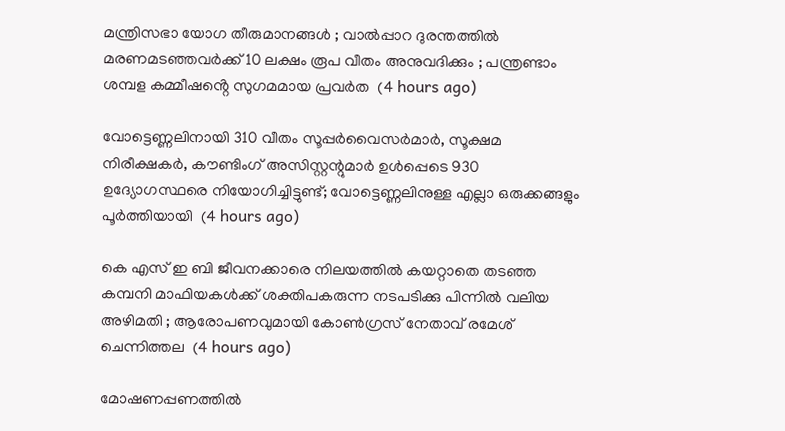മന്ത്രിസഭാ യോഗ തീരുമാനങ്ങൾ ; വാല്‍പ്പാറ ദുരന്തത്തിൽ മരണമടഞ്ഞവർക്ക് 10 ലക്ഷം രൂപ വീതം അനുവദിക്കും ; പന്ത്രണ്ടാം ശമ്പള കമ്മീഷൻ്റെ സുഗമമായ പ്രവർത  (4 hours ago)

വോട്ടെണ്ണലിനായി 310 വീതം സൂപ്പർവൈസർമാർ, സൂക്ഷമ നിരീക്ഷകർ, കൗണ്ടിംഗ് അസിസ്റ്റന്റുമാർ ഉൾപ്പെടെ 930 ഉദ്യോഗസ്ഥരെ നിയോഗിച്ചിട്ടുണ്ട്; വോട്ടെണ്ണലിനുള്ള എല്ലാ ഒരുക്കങ്ങളും പൂർത്തിയായി  (4 hours ago)

കെ എസ് ഇ ബി ജീവനക്കാരെ നിലയത്തിൽ കയറ്റാതെ തടഞ്ഞ കമ്പനി മാഫിയകൾക്ക് ശക്തിപകരുന്ന നടപടിക്കു പിന്നിൽ വലിയ അഴിമതി ; ആരോപണവുമായി കോൺഗ്രസ് നേതാവ് രമേശ്‌ ചെന്നിത്തല  (4 hours ago)

മോഷണപ്പണത്തിൽ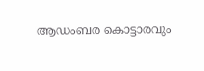ആഡംബര കൊട്ടാരവും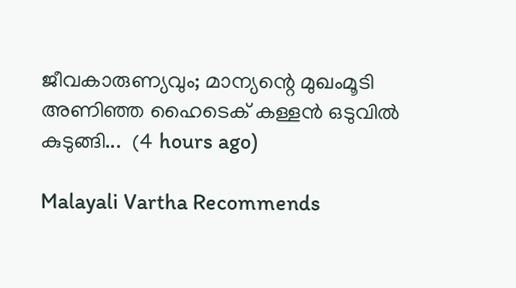ജീവകാരുണ്യവും; മാന്യന്റെ മുഖംമൂടി അണിഞ്ഞ ഹൈടെക് കള്ളൻ ഒടുവിൽ കുടുങ്ങി...  (4 hours ago)

Malayali Vartha Recommends